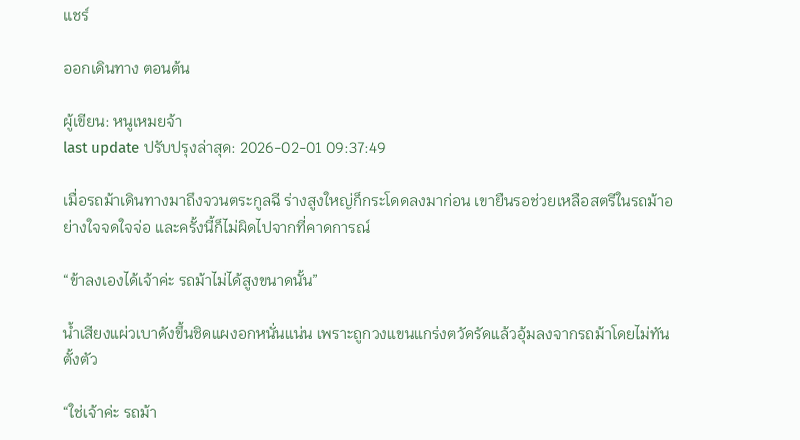แชร์

ออกเดินทาง ตอนต้น

ผู้เขียน: หนูเหมยจ้า
last update ปรับปรุงล่าสุด: 2026-02-01 09:37:49

เมื่อรถม้าเดินทางมาถึงจวนตระกูลฉี ร่างสูงใหญ่ก็กระโดดลงมาก่อน เขายืนรอช่วยเหลือสตรีในรถม้าอย่างใจจดใจจ่อ และครั้งนี้ก็ไม่ผิดไปจากที่คาดการณ์

“ข้าลงเองได้เจ้าค่ะ รถม้าไม่ได้สูงขนาดนั้น”

น้ำเสียงแผ่วเบาดังขึ้นชิดแผงอกหนั่นแน่น เพราะถูกวงแขนแกร่งตวัดรัดแล้วอุ้มลงจากรถม้าโดยไม่ทันตั้งตัว

“ใช่เจ้าค่ะ รถม้า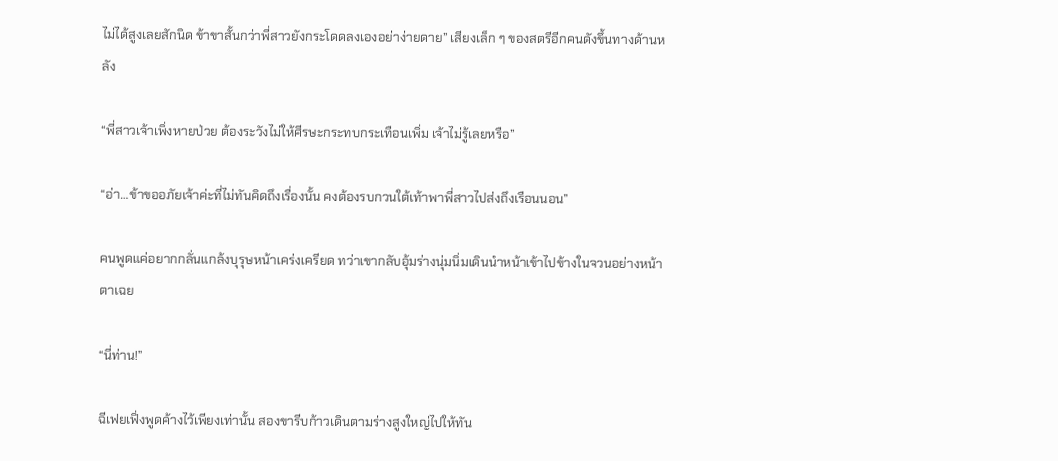ไม่ได้สูงเลยสักนิด ข้าขาสั้นกว่าพี่สาวยังกระโดดลงเองอย่าง่ายดาย” เสียงเล็ก ๆ ของสตรีอีกคนดังขึ้นทางด้านหลัง

“พี่สาวเจ้าเพิ่งหายป่วย ต้องระวังไม่ให้ศีรษะกระทบกระเทือนเพิ่ม เจ้าไม่รู้เลยหรือ”

“อ่า…ข้าขออภัยเจ้าค่ะที่ไม่ทันคิดถึงเรื่องนั้น คงต้องรบกวนใต้เท้าพาพี่สาวไปส่งถึงเรือนนอน”

คนพูดแค่อยากกลั่นแกล้งบุรุษหน้าเคร่งเครียด ทว่าเขากลับอุ้มร่างนุ่มนิ่มเดินนำหน้าเข้าไปข้างในจวนอย่างหน้าตาเฉย

“นี่ท่าน!”

ฉีเฟยเฟิ่งพูดค้างไว้เพียงเท่านั้น สองขารีบก้าวเดินตามร่างสูงใหญ่ไปให้ทัน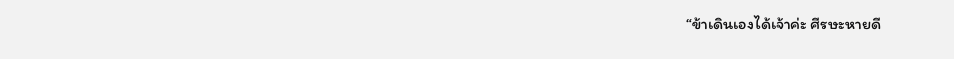“ข้าเดินเองได้เจ้าค่ะ ศีรษะหายดี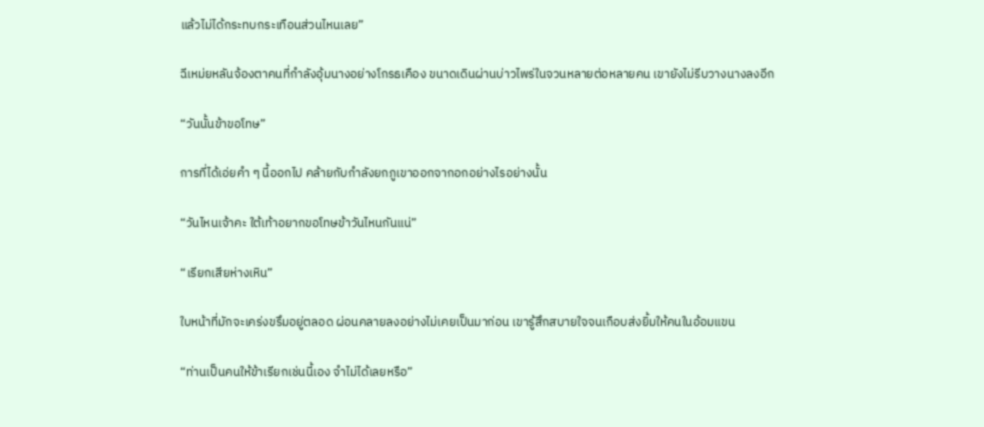แล้วไม่ได้กระทบกระเทือนส่วนไหนเลย”

ฉีเหม่ยหลันจ้องตาคนที่กำลังอุ้มนางอย่างโกรธเคือง ขนาดเดินผ่านบ่าวไพร่ในจวนหลายต่อหลายคน เขายังไม่รีบวางนางลงอีก

“วันนั้นข้าขอโทษ”

การที่ได้เอ่ยคำ ๆ นี้ออกไป คล้ายกับกำลังยกภูเขาออกจากอกอย่างไรอย่างนั้น

“วันไหนเจ้าคะ ใต้เท้าอยากขอโทษข้าวันไหนกันแน่”

“เรียกเสียห่างเหิน”

ใบหน้าที่มักจะเคร่งขรึมอยู่ตลอด ผ่อนคลายลงอย่างไม่เคยเป็นมาก่อน เขารู้สึกสบายใจจนเกือบส่งยิ้มให้คนในอ้อมแขน

“ท่านเป็นคนให้ข้าเรียกเช่นนี้เอง จำไม่ได้เลยหรือ”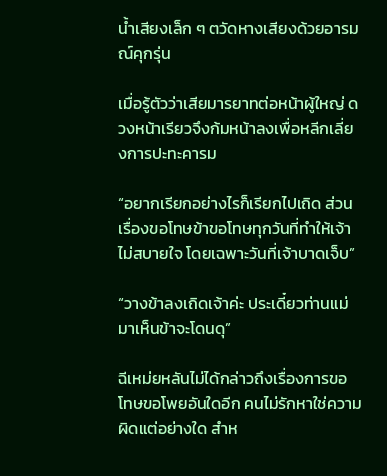น้ำเสียงเล็ก ๆ ตวัดหางเสียงด้วยอารมณ์คุกรุ่น

เมื่อรู้ตัวว่าเสียมารยาทต่อหน้าผู้ใหญ่ ดวงหน้าเรียวจึงก้มหน้าลงเพื่อหลีกเลี่ยงการปะทะคารม

“อยากเรียกอย่างไรก็เรียกไปเถิด ส่วนเรื่องขอโทษข้าขอโทษทุกวันที่ทำให้เจ้าไม่สบายใจ โดยเฉพาะวันที่เจ้าบาดเจ็บ”

“วางข้าลงเถิดเจ้าค่ะ ประเดี๋ยวท่านแม่มาเห็นข้าจะโดนดุ”

ฉีเหม่ยหลันไม่ได้กล่าวถึงเรื่องการขอโทษขอโพยอันใดอีก คนไม่รักหาใช่ความผิดแต่อย่างใด สำห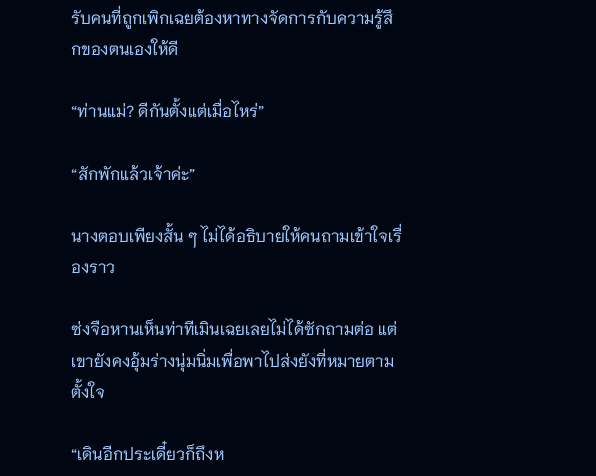รับคนที่ถูกเพิกเฉยต้องหาทางจัดการกับความรู้สึกของตนเองให้ดี

“ท่านแม่? ดีกันตั้งแต่เมื่อไหร่”

“สักพักแล้วเจ้าค่ะ”

นางตอบเพียงสั้น ๆ ไม่ได้อธิบายให้คนถามเข้าใจเรื่องราว

ซ่งจือหานเห็นท่าทีเมินเฉยเลยไม่ได้ซักถามต่อ แต่เขายังคงอุ้มร่างนุ่มนิ่มเพื่อพาไปส่งยังที่หมายตามตั้งใจ

“เดินอีกประเดี๋ยวก็ถึงห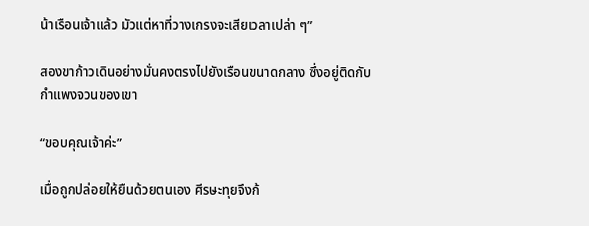น้าเรือนเจ้าแล้ว มัวแต่หาที่วางเกรงจะเสียเวลาเปล่า ๆ”

สองขาก้าวเดินอย่างมั่นคงตรงไปยังเรือนขนาดกลาง ซึ่งอยู่ติดกับกำแพงจวนของเขา

“ขอบคุณเจ้าค่ะ”

เมื่อถูกปล่อยให้ยืนด้วยตนเอง ศีรษะทุยจึงก้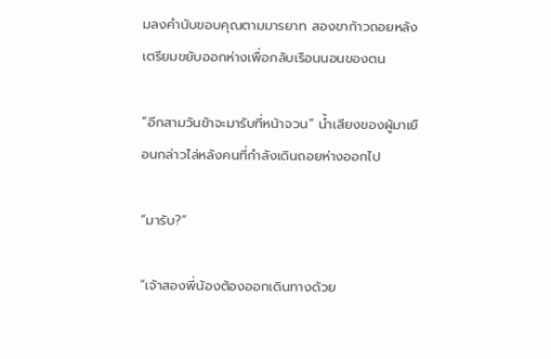มลงคำนับขอบคุณตามมารยาท สองขาก้าวถอยหลังเตรียมขยับออกห่างเพื่อกลับเรือนนอนของตน

“อีกสามวันข้าจะมารับที่หน้าจวน” น้ำเสียงของผู้มาเยือนกล่าวไล่หลังคนที่กำลังเดินถอยห่างออกไป

“มารับ?”

“เจ้าสองพี่น้องต้องออกเดินทางด้วย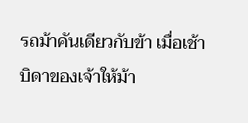รถม้าคันเดียวกับข้า เมื่อเช้าบิดาของเจ้าให้ม้า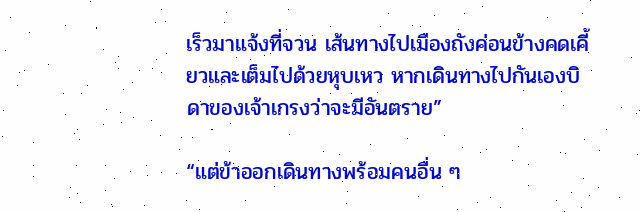เร็วมาแจ้งที่จวน เส้นทางไปเมืองถังค่อนข้างคดเคี้ยวและเต็มไปด้วยหุบเหว หากเดินทางไปกันเองบิดาของเจ้าเกรงว่าจะมีอันตราย”

“แต่ข้าออกเดินทางพร้อมคนอื่น ๆ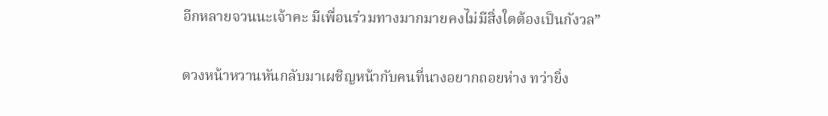อีกหลายจวนนะเจ้าคะ มีเพื่อนร่วมทางมากมายคงไม่มีสิ่งใดต้องเป็นกังวล”

ดวงหน้าหวานหันกลับมาเผชิญหน้ากับคนที่นางอยากถอยห่าง ทว่ายิ่ง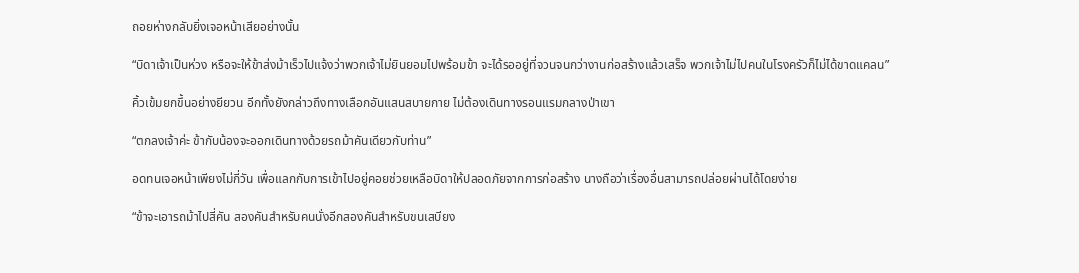ถอยห่างกลับยิ่งเจอหน้าเสียอย่างนั้น

“บิดาเจ้าเป็นห่วง หรือจะให้ข้าส่งม้าเร็วไปแจ้งว่าพวกเจ้าไม่ยินยอมไปพร้อมข้า จะได้รออยู่ที่จวนจนกว่างานก่อสร้างแล้วเสร็จ พวกเจ้าไม่ไปคนในโรงครัวก็ไม่ได้ขาดแคลน”

คิ้วเข้มยกขึ้นอย่างยียวน อีกทั้งยังกล่าวถึงทางเลือกอันแสนสบายกาย ไม่ต้องเดินทางรอนแรมกลางป่าเขา

“ตกลงเจ้าค่ะ ข้ากับน้องจะออกเดินทางด้วยรถม้าคันเดียวกับท่าน”

อดทนเจอหน้าเพียงไม่กี่วัน เพื่อแลกกับการเข้าไปอยู่คอยช่วยเหลือบิดาให้ปลอดภัยจากการก่อสร้าง นางถือว่าเรื่องอื่นสามารถปล่อยผ่านได้โดยง่าย

“ข้าจะเอารถม้าไปสี่คัน สองคันสำหรับคนนั่งอีกสองคันสำหรับขนเสบียง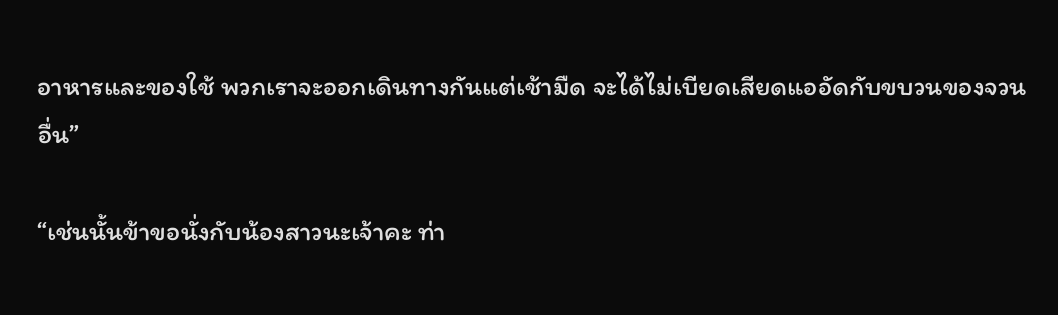อาหารและของใช้ พวกเราจะออกเดินทางกันแต่เช้ามืด จะได้ไม่เบียดเสียดแออัดกับขบวนของจวนอื่น”

“เช่นนั้นข้าขอนั่งกับน้องสาวนะเจ้าคะ ท่า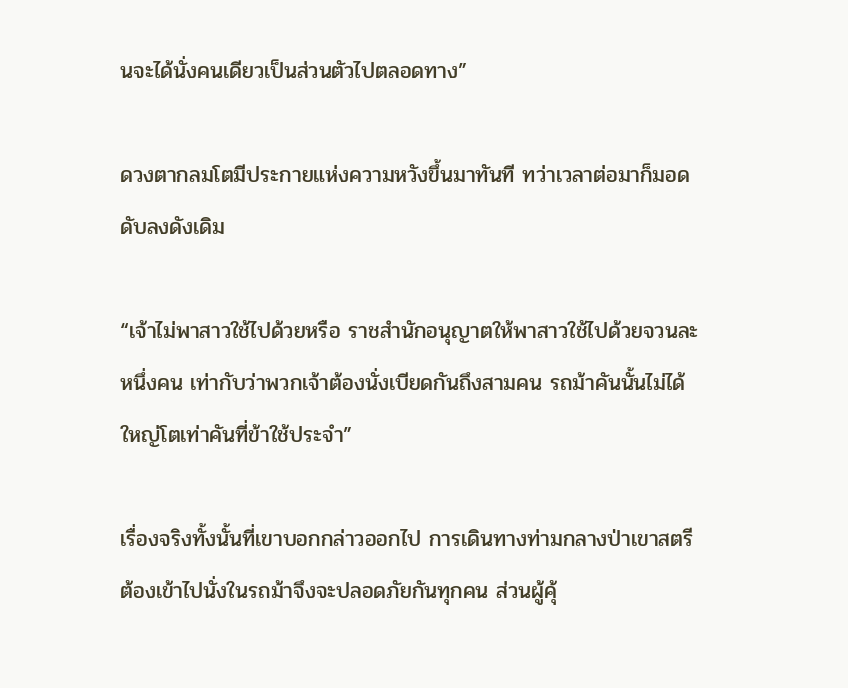นจะได้นั่งคนเดียวเป็นส่วนตัวไปตลอดทาง”

ดวงตากลมโตมีประกายแห่งความหวังขึ้นมาทันที ทว่าเวลาต่อมาก็มอดดับลงดังเดิม

“เจ้าไม่พาสาวใช้ไปด้วยหรือ ราชสำนักอนุญาตให้พาสาวใช้ไปด้วยจวนละหนึ่งคน เท่ากับว่าพวกเจ้าต้องนั่งเบียดกันถึงสามคน รถม้าคันนั้นไม่ได้ใหญ่โตเท่าคันที่ข้าใช้ประจำ”

เรื่องจริงทั้งนั้นที่เขาบอกกล่าวออกไป การเดินทางท่ามกลางป่าเขาสตรีต้องเข้าไปนั่งในรถม้าจึงจะปลอดภัยกันทุกคน ส่วนผู้คุ้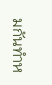มกันทำห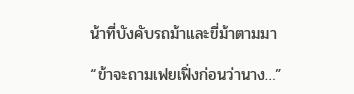น้าที่บังคับรถม้าและขี่ม้าตามมา

“ข้าจะถามเฟยเฟิ่งก่อนว่านาง…”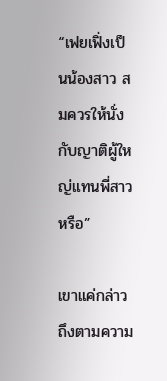“เฟยเฟิ่งเป็นน้องสาว สมควรให้นั่งกับญาติผู้ใหญ่แทนพี่สาวหรือ”

เขาแค่กล่าวถึงตามความ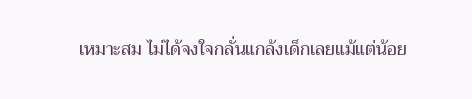เหมาะสม ไม่ได้จงใจกลั่นแกล้งเด็กเลยแม้แต่น้อย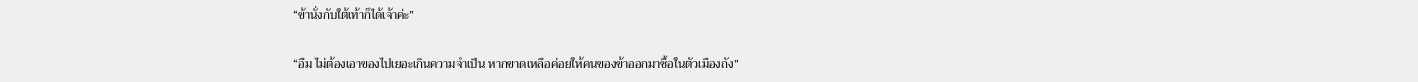“ข้านั่งกับใต้เท้าก็ได้เจ้าค่ะ”

“อืม ไม่ต้องเอาของไปเยอะเกินความจำเป็น หากขาดเหลือค่อยให้คนของข้าออกมาซื้อในตัวเมืองถัง”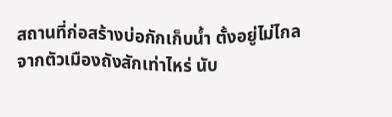สถานที่ก่อสร้างบ่อกักเก็บน้ำ ตั้งอยู่ไม่ไกลจากตัวเมืองถังสักเท่าไหร่ นับ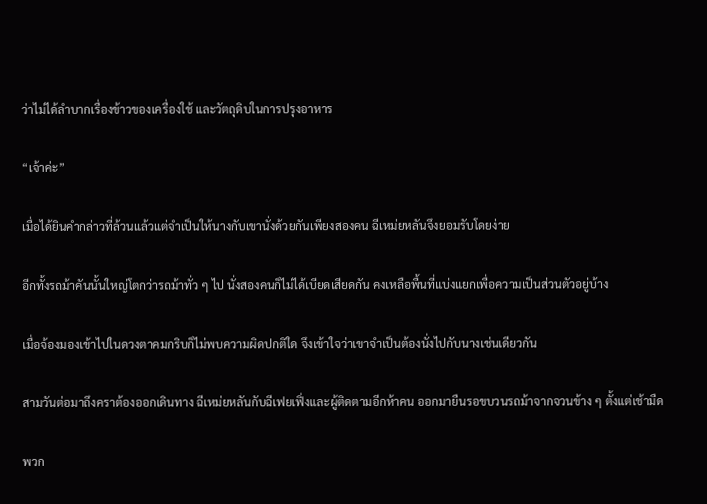ว่าไม่ได้ลำบากเรื่องข้าวของเครื่องใช้ และวัตถุดิบในการปรุงอาหาร

“เจ้าค่ะ”

เมื่อได้ยินคำกล่าวที่ล้วนแล้วแต่จำเป็นให้นางกับเขานั่งด้วยกันเพียงสองคน ฉีเหม่ยหลันจึงยอมรับโดยง่าย

อีกทั้งรถม้าคันนั้นใหญ่โตกว่ารถม้าทั่ว ๆ ไป นั่งสองคนก็ไม่ได้เบียดเสียดกัน คงเหลือพื้นที่แบ่งแยกเพื่อความเป็นส่วนตัวอยู่บ้าง

เมื่อจ้องมองเข้าไปในดวงตาคมกริบก็ไม่พบความผิดปกติใด จึงเข้าใจว่าเขาจำเป็นต้องนั่งไปกับนางเช่นเดียวกัน

สามวันต่อมาถึงคราต้องออกเดินทาง ฉีเหม่ยหลันกับฉีเฟยเฟิ่งและผู้ติดตามอีกห้าคน ออกมายืนรอขบวนรถม้าจากจวนข้าง ๆ ตั้งแต่เช้ามืด

พวก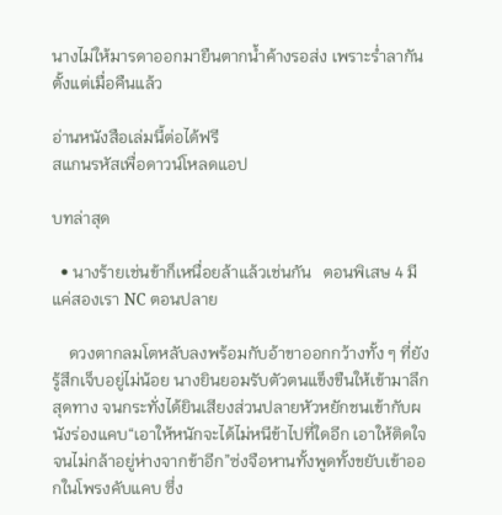นางไม่ให้มารดาออกมายืนตากน้ำค้างรอส่ง เพราะร่ำลากันตั้งแต่เมื่อคืนแล้ว

อ่านหนังสือเล่มนี้ต่อได้ฟรี
สแกนรหัสเพื่อดาวน์โหลดแอป

บทล่าสุด

  • นางร้ายเช่นข้าก็เหนื่อยล้าแล้วเช่นกัน   ตอนพิเสษ 4 มีแค่สองเรา NC ตอนปลาย

    ดวงตากลมโตหลับลงพร้อมกับอ้าขาออกกว้างทั้ง ๆ ที่ยังรู้สึกเจ็บอยู่ไม่น้อย นางยินยอมรับตัวตนแข็งขืนให้เข้ามาลึกสุดทาง จนกระทั่งได้ยินเสียงส่วนปลายหัวหยักชนเข้ากับผนังร่องแคบ“เอาให้หนักจะได้ไม่หนีข้าไปที่ใดอีก เอาให้ติดใจจนไม่กล้าอยู่ห่างจากข้าอีก”ซ่งจือหานทั้งพูดทั้งขยับเข้าออกในโพรงคับแคบ ซึ่ง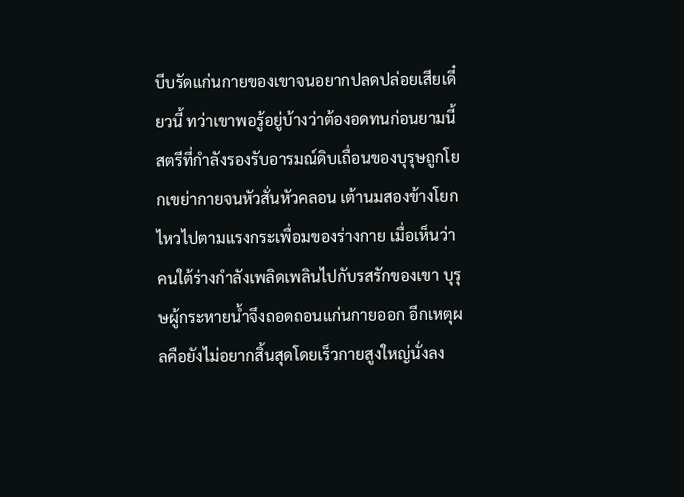บีบรัดแก่นกายของเขาจนอยากปลดปล่อยเสียเดี๋ยวนี้ ทว่าเขาพอรู้อยู่บ้างว่าต้องอดทนก่อนยามนี้สตรีที่กำลังรองรับอารมณ์ดิบเถื่อนของบุรุษถูกโยกเขย่ากายจนหัวสั่นหัวคลอน เต้านมสองข้างโยกไหวไปตามแรงกระเพื่อมของร่างกาย เมื่อเห็นว่าคนใต้ร่างกำลังเพลิดเพลินไปกับรสรักของเขา บุรุษผู้กระหายน้ำจึงถอดถอนแก่นกายออก อีกเหตุผลคือยังไม่อยากสิ้นสุดโดยเร็วกายสูงใหญ่นั่งลง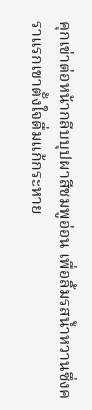คุกเข่าต่อหน้ากลีบบุปผาสีชมพูอ่อน เพื่อลิ้มรสน้ำหวานซึ่งคราแรกเขาตั้งใจดื่มแก้กระหาย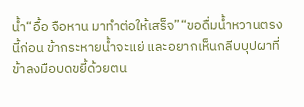น้ำ“อื้อ จือหาน มาทำต่อให้เสร็จ”“ขอดื่มน้ำหวานตรงนี้ก่อน ข้ากระหายน้ำจะแย่ และอยากเห็นกลีบบุปผาที่ข้าลงมือบดขยี้ด้วยตน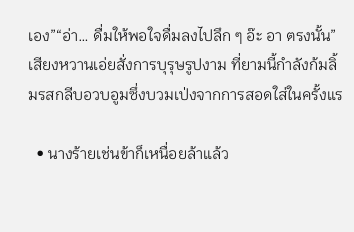เอง”“อ่า… ดื่มให้พอใจดื่มลงไปลึก ๆ อ๊ะ อา ตรงนั้น”เสียงหวานเอ่ยสั่งการบุรุษรูปงาม ที่ยามนี้กำลังก้มลิ้มรสกลีบอวบอูมซึ่งบวมเป่งจากการสอดใส่ในครั้งแร

  • นางร้ายเช่นข้าก็เหนื่อยล้าแล้ว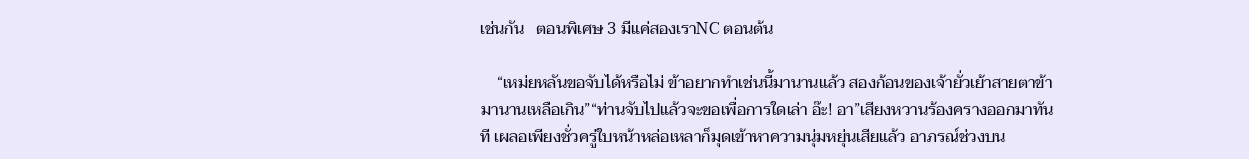เช่นกัน   ตอนพิเศษ 3 มีแค่สองเราNC ตอนต้น

    “เหม่ยหลันขอจับได้หรือไม่ ข้าอยากทำเช่นนี้มานานแล้ว สองก้อนของเจ้ายั่วเย้าสายตาข้ามานานเหลือเกิน”“ท่านจับไปแล้วจะขอเพื่อการใดเล่า อ๊ะ! อา”เสียงหวานร้องครางออกมาทันที เผลอเพียงชั่วครู่ใบหน้าหล่อเหลาก็มุดเข้าหาความนุ่มหยุ่นเสียแล้ว อาภรณ์ช่วงบน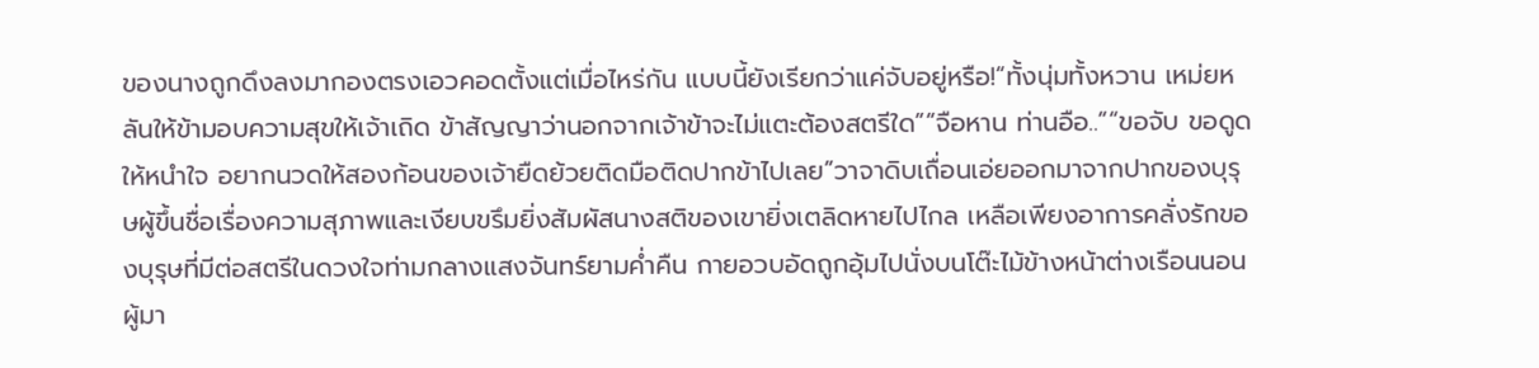ของนางถูกดึงลงมากองตรงเอวคอดตั้งแต่เมื่อไหร่กัน แบบนี้ยังเรียกว่าแค่จับอยู่หรือ!“ทั้งนุ่มทั้งหวาน เหม่ยหลันให้ข้ามอบความสุขให้เจ้าเถิด ข้าสัญญาว่านอกจากเจ้าข้าจะไม่แตะต้องสตรีใด”“จือหาน ท่านอือ..”“ขอจับ ขอดูดให้หนำใจ อยากนวดให้สองก้อนของเจ้ายืดย้วยติดมือติดปากข้าไปเลย”วาจาดิบเถื่อนเอ่ยออกมาจากปากของบุรุษผู้ขึ้นชื่อเรื่องความสุภาพและเงียบขรึมยิ่งสัมผัสนางสติของเขายิ่งเตลิดหายไปไกล เหลือเพียงอาการคลั่งรักของบุรุษที่มีต่อสตรีในดวงใจท่ามกลางแสงจันทร์ยามค่ำคืน กายอวบอัดถูกอุ้มไปนั่งบนโต๊ะไม้ข้างหน้าต่างเรือนนอน ผู้มา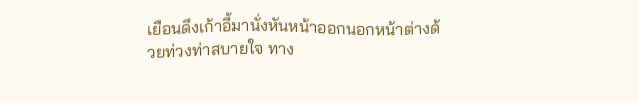เยือนดึงเก้าอี้มานั่งหันหน้าออกนอกหน้าต่างด้วยท่วงท่าสบายใจ ทาง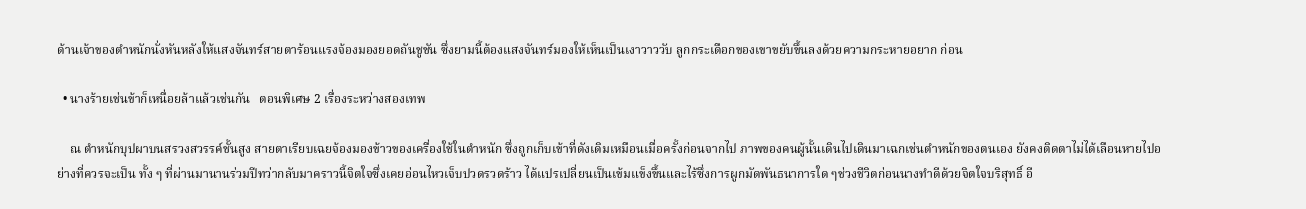ด้านเจ้าของตำหนักนั่งหันหลังให้แสงจันทร์สายตาร้อนแรงจ้องมองยอดถันชูชัน ซึ่งยามนี้ต้องแสงจันทร์มองให้เห็นเป็นเงาวาววับ ลูกกระเดือกของเขาขยับขึ้นลงด้วยความกระหายอยาก ก่อน

  • นางร้ายเช่นข้าก็เหนื่อยล้าแล้วเช่นกัน   ตอนพิเศษ 2 เรื่องระหว่างสองเทพ

    ณ ตำหนักบุปผาบนสรวงสวรรค์ชั้นสูง สายตาเรียบเฉยจ้องมองข้าวของเครื่องใช้ในตำหนัก ซึ่งถูกเก็บเข้าที่ดังเดิมเหมือนเมื่อครั้งก่อนจากไป ภาพของคนผู้นั้นเดินไปเดินมาเฉกเช่นตำหนักของตนเอง ยังคงติดตาไม่ได้เลือนหายไปอย่างที่ควรจะเป็น ทั้ง ๆ ที่ผ่านมานานร่วมปีทว่ากลับมาคราวนี้จิตใจซึ่งเคยอ่อนไหวเจ็บปวดรวดร้าว ได้แปรเปลี่ยนเป็นเข้มแข็งขึ้นและไร้ซึ่งการผูกมัดพันธนาการใด ๆช่วงชีวิตก่อนนางทำดีด้วยจิตใจบริสุทธิ์ อี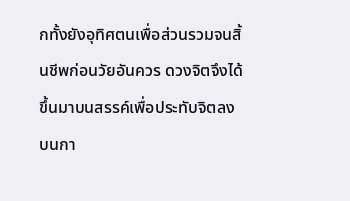กทั้งยังอุทิศตนเพื่อส่วนรวมจนสิ้นชีพก่อนวัยอันควร ดวงจิตจึงได้ขึ้นมาบนสรรค์เพื่อประทับจิตลงบนกา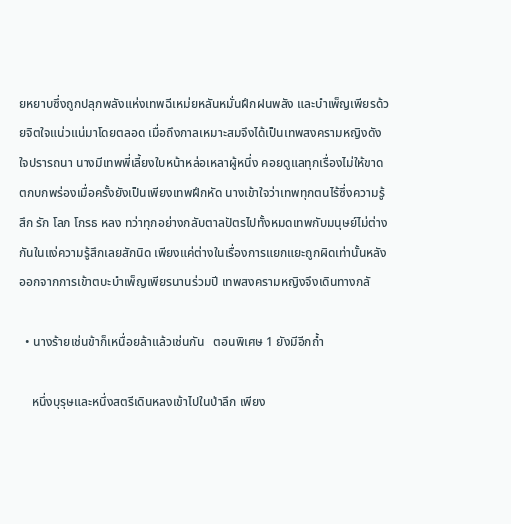ยหยาบซึ่งถูกปลุกพลังแห่งเทพฉีเหม่ยหลันหมั่นฝึกฝนพลัง และบำเพ็ญเพียรด้วยจิตใจแน่วแน่มาโดยตลอด เมื่อถึงกาลเหมาะสมจึงได้เป็นเทพสงครามหญิงดังใจปรารถนา นางมีเทพพี่เลี้ยงใบหน้าหล่อเหลาผู้หนึ่ง คอยดูแลทุกเรื่องไม่ให้ขาดตกบกพร่องเมื่อครั้งยังเป็นเพียงเทพฝึกหัด นางเข้าใจว่าเทพทุกตนไร้ซึ่งความรู้สึก รัก โลภ โกรธ หลง ทว่าทุกอย่างกลับตาลปัตรไปทั้งหมดเทพกับมนุษย์ไม่ต่างกันในแง่ความรู้สึกเลยสักนิด เพียงแค่ต่างในเรื่องการแยกแยะถูกผิดเท่านั้นหลังออกจากการเข้าตบะบำเพ็ญเพียรนานร่วมปี เทพสงครามหญิงจึงเดินทางกลั

  • นางร้ายเช่นข้าก็เหนื่อยล้าแล้วเช่นกัน   ตอนพิเศษ 1 ยังมีอีกถ้ำ

    หนึ่งบุรุษและหนึ่งสตรีเดินหลงเข้าไปในป่าลึก เพียง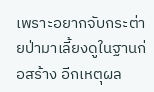เพราะอยากจับกระต่ายป่ามาเลี้ยงดูในฐานก่อสร้าง อีกเหตุผล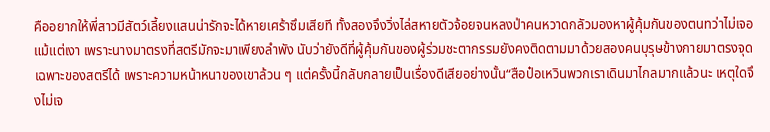คืออยากให้พี่สาวมีสัตว์เลี้ยงแสนน่ารักจะได้หายเศร้าซึมเสียที ทั้งสองจึงวิ่งไล่สหายตัวจ้อยจนหลงป่าคนหวาดกลัวมองหาผู้คุ้มกันของตนทว่าไม่เจอแม้แต่เงา เพราะนางมาตรงที่สตรีมักจะมาเพียงลำพัง นับว่ายังดีที่ผู้คุ้มกันของผู้ร่วมชะตากรรมยังคงติดตามมาด้วยสองคนบุรุษข้างกายมาตรงจุดเฉพาะของสตรีได้ เพราะความหน้าหนาของเขาล้วน ๆ แต่ครั้งนี้กลับกลายเป็นเรื่องดีเสียอย่างนั้น“สือป๋อเหวินพวกเราเดินมาไกลมากแล้วนะ เหตุใดจึงไม่เจ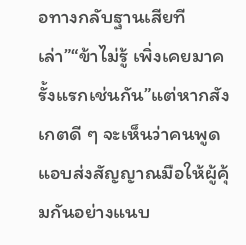อทางกลับฐานเสียทีเล่า”“ข้าไม่รู้ เพิ่งเคยมาครั้งแรกเช่นกัน”แต่หากสังเกตดี ๆ จะเห็นว่าคนพูดแอบส่งสัญญาณมือให้ผู้คุ้มกันอย่างแนบ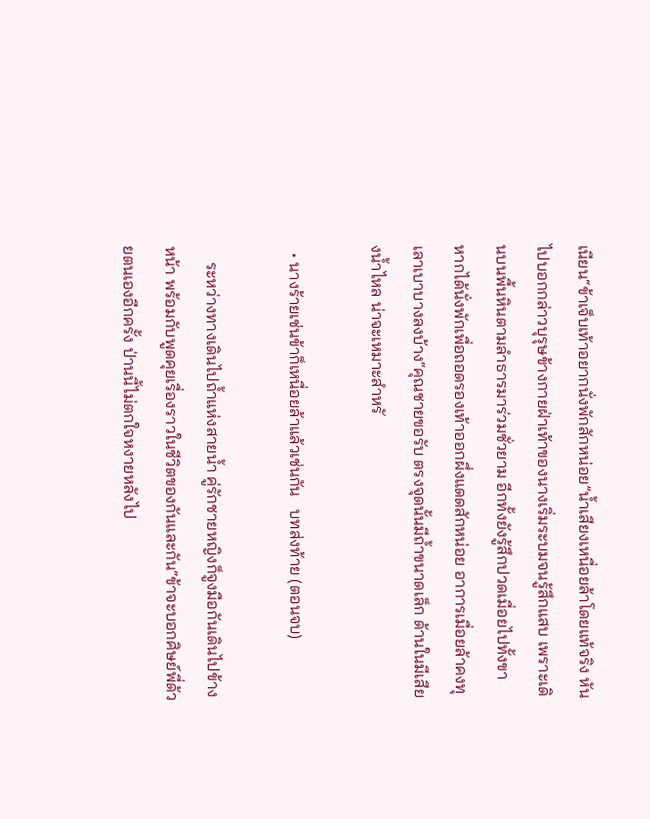เนียน“ข้าเจ็บเท้าอยากนั่งพักสักหน่อย”น้ำเสียงเหนื่อยล้าโดยแท้จริง หันไปบอกกล่าวบุรุษข้างกายฝ่าเท้าของนางเริ่มระบมจนรู้สึกแสบ เพราะเดินบนพื้นหินตามลำธารมาร่วมชั่วยาม อีกทั้งยังรู้สึกปวดเมื่อยไปทั้งขา หากได้นั่งพักเพื่อถอดรองเท้าออกผึ่งแดดสักหน่อย อาการเมื่อยล้าคงทุเลาเบาบางลงบ้าง“คุณชายขอรับ ตรงจุดนั้นมีถ้ำขนาดเล็ก ด้านในมีเสียงน้ำไหล น่าจะเหมาะสำหรั

  • นางร้ายเช่นข้าก็เหนื่อยล้าแล้วเช่นกัน   บทส่งท้าย (ตอนจบ)

    ระหว่างทางเดินไปถ้ำแห่งสายน้ำ คู่รักชายหญิงก็จูงมือกันเดินไปข้างหน้า พร้อมกับพูดคุยเรื่องราวในชีวิตของกันและกัน“ข้าจะบอกศิษย์พี่ด้วยตนเองอีกครั้ง ป่านนี้ไม่ตกใจหงายหลังไป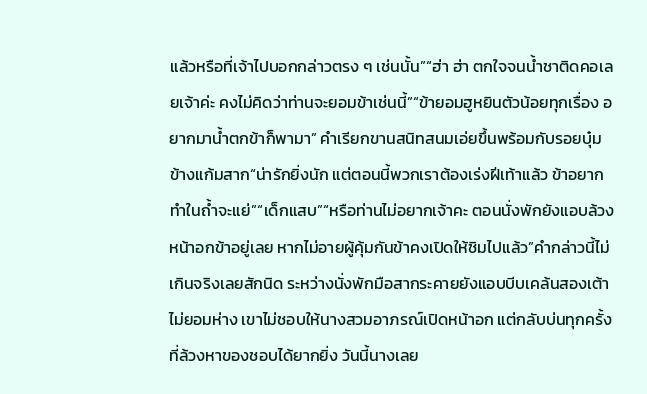แล้วหรือที่เจ้าไปบอกกล่าวตรง ๆ เช่นนั้น”“ฮ่า ฮ่า ตกใจจนน้ำชาติดคอเลยเจ้าค่ะ คงไม่คิดว่าท่านจะยอมข้าเช่นนี้”“ข้ายอมฮูหยินตัวน้อยทุกเรื่อง อยากมาน้ำตกข้าก็พามา” คำเรียกขานสนิทสนมเอ่ยขึ้นพร้อมกับรอยบุ๋มข้างแก้มสาก“น่ารักยิ่งนัก แต่ตอนนี้พวกเราต้องเร่งฝีเท้าแล้ว ข้าอยากทำในถ้ำจะแย่”“เด็กแสบ”“หรือท่านไม่อยากเจ้าคะ ตอนนั่งพักยังแอบล้วงหน้าอกข้าอยู่เลย หากไม่อายผู้คุ้มกันข้าคงเปิดให้ชิมไปแล้ว”คำกล่าวนี้ไม่เกินจริงเลยสักนิด ระหว่างนั่งพักมือสากระคายยังแอบบีบเคล้นสองเต้าไม่ยอมห่าง เขาไม่ชอบให้นางสวมอาภรณ์เปิดหน้าอก แต่กลับบ่นทุกครั้งที่ล้วงหาของชอบได้ยากยิ่ง วันนี้นางเลย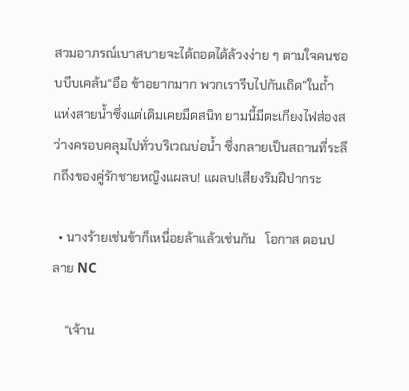สวมอาภรณ์เบาสบายจะได้ถอดได้ล้วงง่าย ๆ ตามใจคนชอบบีบเคล้น“อือ ข้าอยากมาก พวกเรารีบไปกันเถิด”ในถ้ำแห่งสายน้ำซึ่งแต่เดิมเคยมืดสนิท ยามนี้มีตะเกียงไฟส่องสว่างครอบคลุมไปทั่วบริเวณบ่อน้ำ ซึ่งกลายเป็นสถานที่ระลึกถึงของคู่รักชายหญิงแผลบ! แผลบ!เสียงริมฝีปากระ

  • นางร้ายเช่นข้าก็เหนื่อยล้าแล้วเช่นกัน   โอกาส ตอนปลาย NC

    “เจ้าน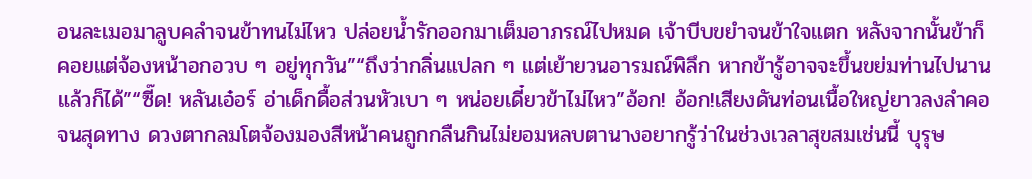อนละเมอมาลูบคลำจนข้าทนไม่ไหว ปล่อยน้ำรักออกมาเต็มอาภรณ์ไปหมด เจ้าบีบขยำจนข้าใจแตก หลังจากนั้นข้าก็คอยแต่จ้องหน้าอกอวบ ๆ อยู่ทุกวัน”“ถึงว่ากลิ่นแปลก ๆ แต่เย้ายวนอารมณ์พิลึก หากข้ารู้อาจจะขึ้นขย่มท่านไปนานแล้วก็ได้”“ซี๊ด! หลันเอ๋อร์ อ่าเด็กดื้อส่วนหัวเบา ๆ หน่อยเดี๋ยวข้าไม่ไหว”อ้อก! อ้อก!เสียงดันท่อนเนื้อใหญ่ยาวลงลำคอจนสุดทาง ดวงตากลมโตจ้องมองสีหน้าคนถูกกลืนกินไม่ยอมหลบตานางอยากรู้ว่าในช่วงเวลาสุขสมเช่นนี้ บุรุษ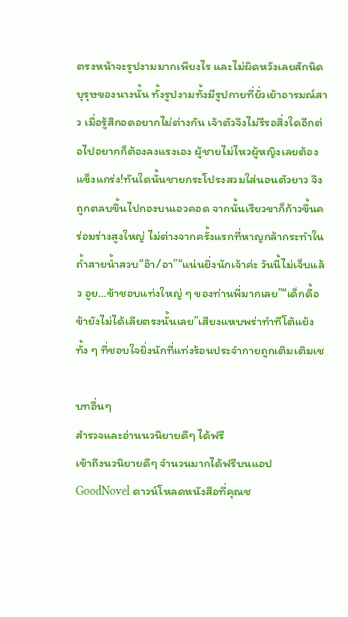ตรงหน้าจะรูปงามมากเพียงไร และไม่ผิดหวังเลยสักนิดบุรุษของนางนั้น ทั้งรูปงามทั้งมีรูปกายที่ยั่วเย้าอารมณ์สาว เมื่อรู้สึกอดอยากไม่ต่างกัน เจ้าตัวจึงไม่รีรอสิ่งใดอีกต่อไปอยากก็ต้องลงแรงเอง ผู้ชายไม่ไหวผู้หญิงเลยต้องแข็งแกร่ง!ทันใดนั้นชายกระโปรงสวมใส่นอนตัวยาว จึงถูกตลบขึ้นไปกองบนเอวคอด จากนั้นเรียวขาก็ก้าวขึ้นคร่อมร่างสูงใหญ่ ไม่ต่างจากครั้งแรกที่หาญกล้ากระทำในถ้ำสายน้ำสวบ“อ๊า/อา”“แน่นยิ่งนักเจ้าค่ะ วันนี้ไม่เจ็บแล้ว อูย…ข้าชอบแท่งใหญ่ ๆ ของท่านพี่มากเลย”“เด็กดื้อข้ายังไม่ได้เลียตรงนั้นเลย”เสียงแหบพร่าทำทีโต้แย้งทั้ง ๆ ที่ชอบใจยิ่งนักที่แท่งร้อนประจำกายถูกเติมเติมเช

บทอื่นๆ
สำรวจและอ่านนวนิยายดีๆ ได้ฟรี
เข้าถึงนวนิยายดีๆ จำนวนมากได้ฟรีบนแอป GoodNovel ดาวน์โหลดหนังสือที่คุณช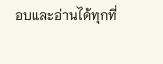อบและอ่านได้ทุกที่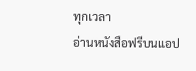ทุกเวลา
อ่านหนังสือฟรีบนแอป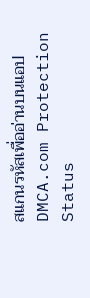สแกนรหัสเพื่ออ่านบนแอป
DMCA.com Protection Status